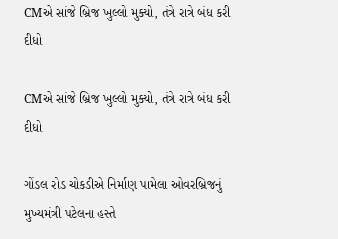CMએ સાંજે બ્રિજ ખુલ્લો મુક્યો, તંત્રે રાત્રે બંધ કરી દીધો

CMએ સાંજે બ્રિજ ખુલ્લો મુક્યો, તંત્રે રાત્રે બંધ કરી દીધો

ગોંડલ રોડ ચોકડીએ નિર્માણ પામેલા ઓવરબ્રિજનું મુખ્યમંત્રી પટેલના હસ્તે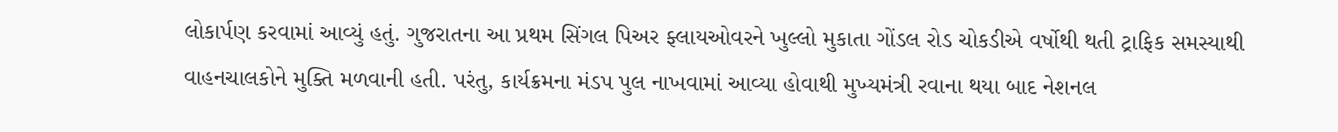લોકાર્પણ કરવામાં આવ્યું હતું. ગુજરાતના આ પ્રથમ સિંગલ પિઅર ફ્લાયઓવરને ખુલ્લો મુકાતા ગોંડલ રોડ ચોકડીએ વર્ષોથી થતી ટ્રાફિક સમસ્યાથી વાહનચાલકોને મુક્તિ મળવાની હતી. પરંતુ, કાર્યક્રમના મંડપ પુલ નાખવામાં આવ્યા હોવાથી મુખ્યમંત્રી રવાના થયા બાદ નેશનલ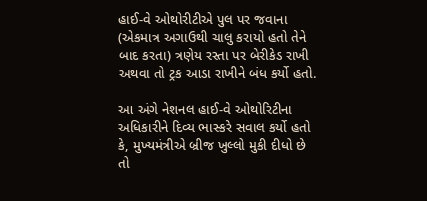હાઈ-વે ઓથોરીટીએ પુલ પર જવાના (એકમાત્ર અગાઉથી ચાલુ કરાયો હતો તેને બાદ કરતા) ત્રણેય રસ્તા પર બેરીકેડ રાખી અથવા તો ટ્રક આડા રાખીને બંધ કર્યો હતો.

આ અંગે નેશનલ હાઈ-વે ઓથોરિટીના અધિકારીને દિવ્ય ભાસ્કરે સવાલ કર્યો હતો કે, મુખ્યમંત્રીએ બ્રીજ ખુલ્લો મુકી દીધો છે તો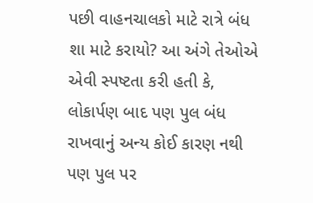પછી વાહનચાલકો માટે રાત્રે બંધ શા માટે કરાયો? આ અંગે તેઓએ એવી સ્પષ્ટતા કરી હતી કે, લોકાર્પણ બાદ પણ પુલ બંધ રાખવાનું અન્ય કોઈ કારણ નથી પણ પુલ પર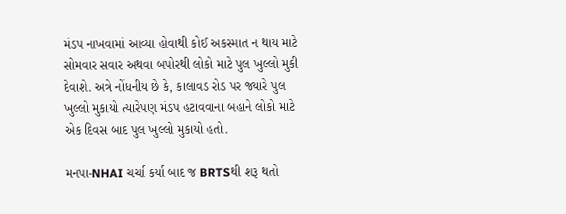મંડપ નાખવામાં આવ્યા હોવાથી કોઈ અકસ્માત ન થાય માટે સોમવાર સવાર અથવા બપોરથી લોકો માટે પુલ ખુલ્લો મુકી દેવાશે. અત્રે નોંધનીય છે કે, કાલાવડ રોડ પર જ્યારે પુલ ખુલ્લો મુકાયો ત્યારેપણ મંડપ હટાવવાના બહાને લોકો માટે એક દિવસ બાદ પુલ ખુલ્લો મુકાયો હતો.

મનપા-NHAI ચર્ચા કર્યા બાદ જ BRTSથી શરૂ થતો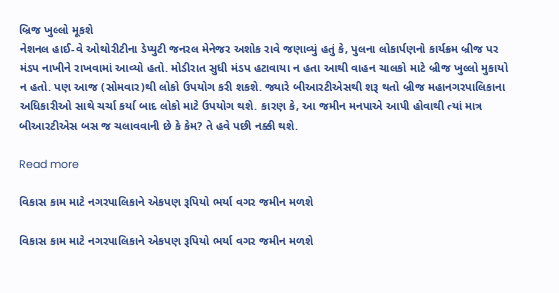બ્રિજ ખુલ્લો મૂકશે
નેશનલ હાઈ-વે ઓથોરીટીના ડેપ્યુટી જનરલ મેનેજર અશોક રાવે જણાવ્યું હતું કે, પુલના લોકાર્પણનો કાર્યક્રમ બ્રીજ પર મંડપ નાખીને રાખવામાં આવ્યો હતો. મોડીરાત સુધી મંડપ હટાવાયા ન હતા આથી વાહન ચાલકો માટે બ્રીજ ખુલ્લો મુકાયો ન હતો. પણ આજ (સોમવાર)થી લોકો ઉપયોગ કરી શકશે. જ્યારે બીઆરટીએસથી શરૂ થતો બ્રીજ મહાનગરપાલિકાના અધિકારીઓ સાથે ચર્ચા કર્યા બાદ લોકો માટે ઉપયોગ થશે. કારણ કે, આ જમીન મનપાએ આપી હોવાથી ત્યાં માત્ર બીઆરટીએસ બસ જ ચલાવવાની છે કે કેમ? તે હવે પછી નક્કી થશે.

Read more

વિકાસ કામ માટે નગરપાલિકાને એકપણ રૂપિયો ભર્યા વગર જમીન મળશે

વિકાસ કામ માટે નગરપાલિકાને એકપણ રૂપિયો ભર્યા વગર જમીન મળશે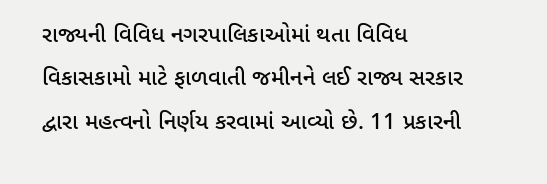રાજ્યની વિવિધ નગરપાલિકાઓમાં થતા વિવિધ વિકાસકામો માટે ફાળવાતી જમીનને લઈ રાજ્ય સરકાર દ્વારા મહત્વનો નિર્ણય કરવામાં આવ્યો છે. 11 પ્રકારની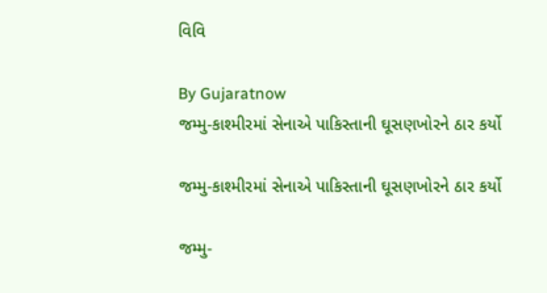વિવિ

By Gujaratnow
જમ્મુ-કાશ્મીરમાં સેનાએ પાકિસ્તાની ઘૂસણખોરને ઠાર કર્યો

જમ્મુ-કાશ્મીરમાં સેનાએ પાકિસ્તાની ઘૂસણખોરને ઠાર કર્યો

જમ્મુ-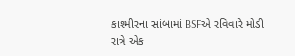કાશ્મીરના સાંબામાં BSFએ રવિવારે મોડી રાત્રે એક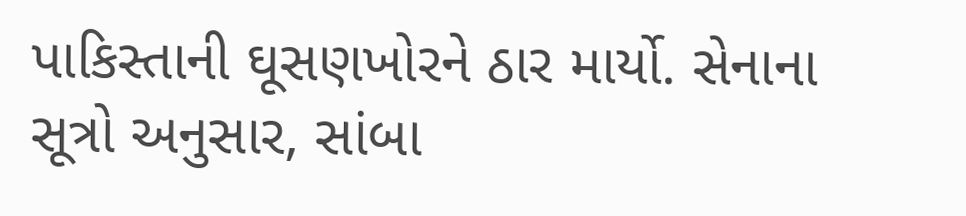પાકિસ્તાની ઘૂસણખોરને ઠાર માર્યો. સેનાના સૂત્રો અનુસાર, સાંબા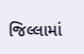જિલ્લામાં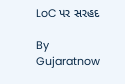LoC પર સરહદ

By Gujaratnow